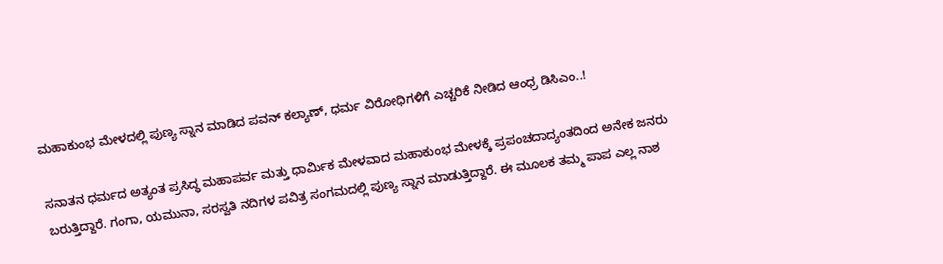ಮಹಾಕುಂಭ ಮೇಳದಲ್ಲಿ ಪುಣ್ಯ ಸ್ನಾನ ಮಾಡಿದ ಪವನ್ ಕಲ್ಯಾಣ್, ಧರ್ಮ ವಿರೋಧಿಗಳಿಗೆ ಎಚ್ಚರಿಕೆ ನೀಡಿದ ಆಂಧ್ರ ಡಿಸಿಎಂ..!

ಸನಾತನ ಧರ್ಮದ ಅತ್ಯಂತ ಪ್ರಸಿದ್ಧ ಮಹಾಪರ್ವ ಮತ್ತು ಧಾರ್ಮಿಕ ಮೇಳವಾದ ಮಹಾಕುಂಭ ಮೇಳಕ್ಕೆ ಪ್ರಪಂಚದಾದ್ಯಂತದಿಂದ ಅನೇಕ ಜನರು ಬರುತ್ತಿದ್ದಾರೆ. ಗಂಗಾ, ಯಮುನಾ, ಸರಸ್ವತಿ ನದಿಗಳ ಪವಿತ್ರ ಸಂಗಮದಲ್ಲಿ ಪುಣ್ಯ ಸ್ನಾನ ಮಾಡುತ್ತಿದ್ದಾರೆ. ಈ ಮೂಲಕ ತಮ್ಮ ಪಾಪ ಎಲ್ಲ ನಾಶ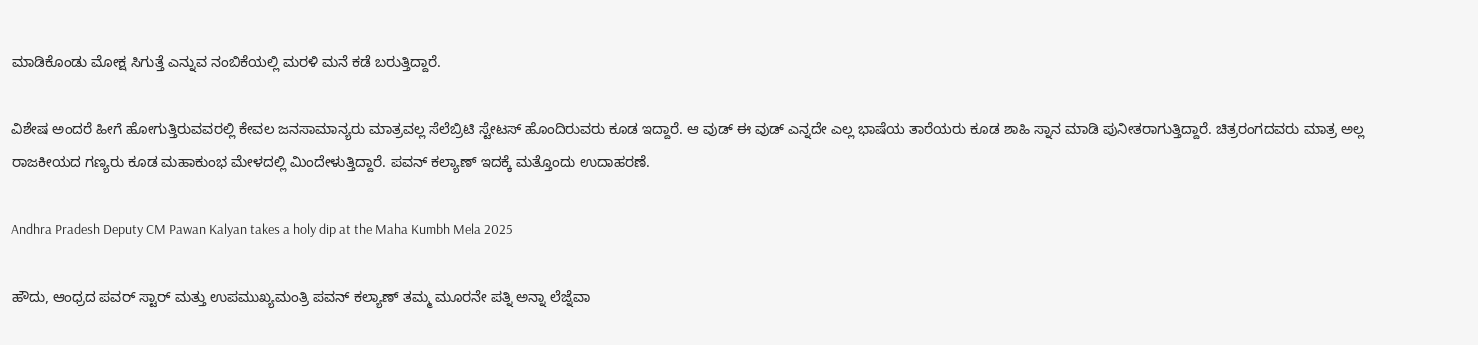ಮಾಡಿಕೊಂಡು ಮೋಕ್ಷ ಸಿಗುತ್ತೆ ಎನ್ನುವ ನಂಬಿಕೆಯಲ್ಲಿ ಮರಳಿ ಮನೆ ಕಡೆ ಬರುತ್ತಿದ್ದಾರೆ.

ವಿಶೇಷ ಅಂದರೆ ಹೀಗೆ ಹೋಗುತ್ತಿರುವವರಲ್ಲಿ ಕೇವಲ ಜನಸಾಮಾನ್ಯರು ಮಾತ್ರವಲ್ಲ ಸೆಲೆಬ್ರಿಟಿ ಸ್ಟೇಟಸ್ ಹೊಂದಿರುವರು ಕೂಡ ಇದ್ದಾರೆ. ಆ ವುಡ್ ಈ ವುಡ್ ಎನ್ನದೇ ಎಲ್ಲ ಭಾಷೆಯ ತಾರೆಯರು ಕೂಡ ಶಾಹಿ ಸ್ನಾನ ಮಾಡಿ ಪುನೀತರಾಗುತ್ತಿದ್ದಾರೆ. ಚಿತ್ರರಂಗದವರು ಮಾತ್ರ ಅಲ್ಲ ರಾಜಕೀಯದ ಗಣ್ಯರು ಕೂಡ ಮಹಾಕುಂಭ ಮೇಳದಲ್ಲಿ ಮಿಂದೇಳುತ್ತಿದ್ದಾರೆ. ಪವನ್ ಕಲ್ಯಾಣ್ ಇದಕ್ಕೆ ಮತ್ತೊಂದು ಉದಾಹರಣೆ.

Andhra Pradesh Deputy CM Pawan Kalyan takes a holy dip at the Maha Kumbh Mela 2025

ಹೌದು, ಆಂಧ್ರದ ಪವರ್ ಸ್ಟಾರ್ ಮತ್ತು ಉಪಮುಖ್ಯಮಂತ್ರಿ ಪವನ್ ಕಲ್ಯಾಣ್ ತಮ್ಮ ಮೂರನೇ ಪತ್ನಿ ಅನ್ನಾ ಲೆಜ್ನೆವಾ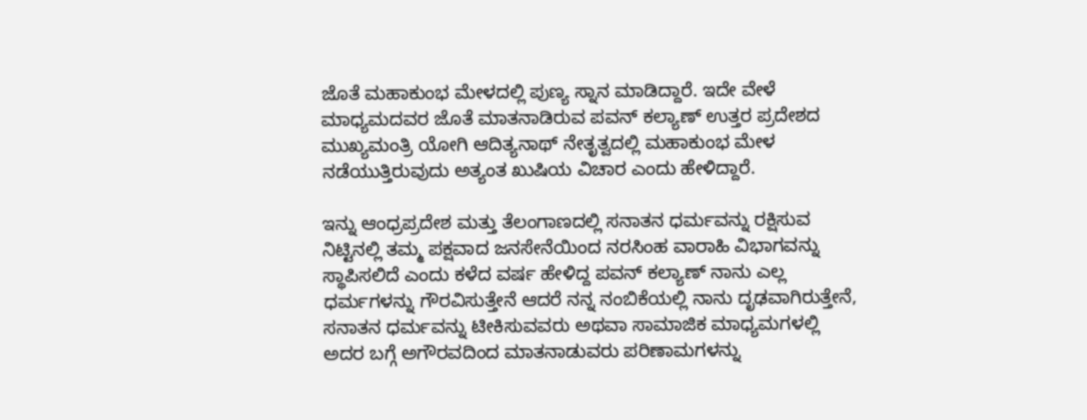ಜೊತೆ ಮಹಾಕುಂಭ ಮೇಳದಲ್ಲಿ ಪುಣ್ಯ ಸ್ನಾನ ಮಾಡಿದ್ದಾರೆ. ಇದೇ ವೇಳೆ ಮಾಧ್ಯಮದವರ ಜೊತೆ ಮಾತನಾಡಿರುವ ಪವನ್ ಕಲ್ಯಾಣ್ ಉತ್ತರ ಪ್ರದೇಶದ ಮುಖ್ಯಮಂತ್ರಿ ಯೋಗಿ ಆದಿತ್ಯನಾಥ್ ನೇತೃತ್ವದಲ್ಲಿ ಮಹಾಕುಂಭ ಮೇಳ ನಡೆಯುತ್ತಿರುವುದು ಅತ್ಯಂತ ಖುಷಿಯ ವಿಚಾರ ಎಂದು ಹೇಳಿದ್ದಾರೆ.

ಇನ್ನು ಆಂಧ್ರಪ್ರದೇಶ ಮತ್ತು ತೆಲಂಗಾಣದಲ್ಲಿ ಸನಾತನ ಧರ್ಮವನ್ನು ರಕ್ಷಿಸುವ ನಿಟ್ಟಿನಲ್ಲಿ ತಮ್ಮ ಪಕ್ಷವಾದ ಜನಸೇನೆಯಿಂದ ನರಸಿಂಹ ವಾರಾಹಿ ವಿಭಾಗವನ್ನು ಸ್ಥಾಪಿಸಲಿದೆ ಎಂದು ಕಳೆದ ವರ್ಷ ಹೇಳಿದ್ದ ಪವನ್ ಕಲ್ಯಾಣ್ ನಾನು ಎಲ್ಲ ಧರ್ಮಗಳನ್ನು ಗೌರವಿಸುತ್ತೇನೆ ಆದರೆ ನನ್ನ ನಂಬಿಕೆಯಲ್ಲಿ ನಾನು ದೃಢವಾಗಿರುತ್ತೇನೆ, ಸನಾತನ ಧರ್ಮವನ್ನು ಟೀಕಿಸುವವರು ಅಥವಾ ಸಾಮಾಜಿಕ ಮಾಧ್ಯಮಗಳಲ್ಲಿ ಅದರ ಬಗ್ಗೆ ಅಗೌರವದಿಂದ ಮಾತನಾಡುವರು ಪರಿಣಾಮಗಳನ್ನು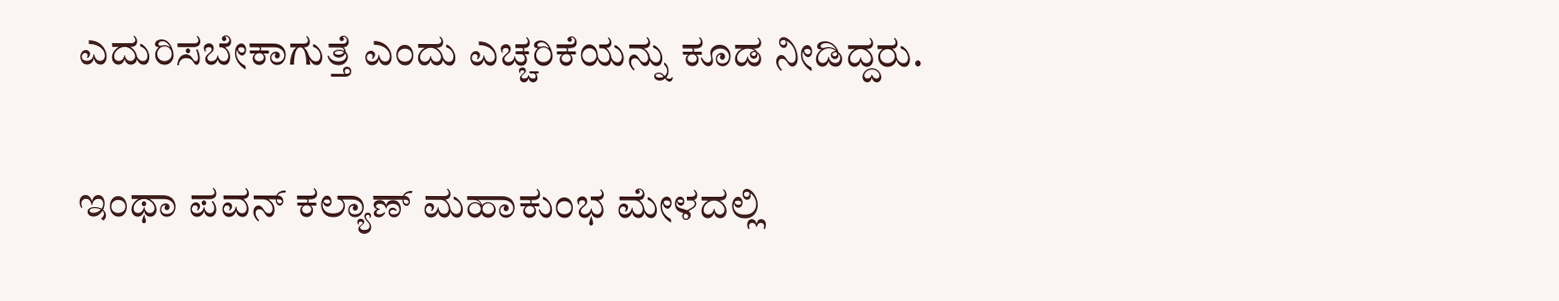ಎದುರಿಸಬೇಕಾಗುತ್ತೆ ಎಂದು ಎಚ್ಚರಿಕೆಯನ್ನು ಕೂಡ ನೀಡಿದ್ದರು.

ಇಂಥಾ ಪವನ್ ಕಲ್ಯಾಣ್ ಮಹಾಕುಂಭ ಮೇಳದಲ್ಲಿ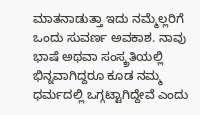ಮಾತನಾಡುತ್ತಾ ಇದು ನಮ್ಮೆಲ್ಲರಿಗೆ ಒಂದು ಸುವರ್ಣ ಅವಕಾಶ. ನಾವು ಭಾಷೆ ಅಥವಾ ಸಂಸ್ಕ್ರತಿಯಲ್ಲಿ ಭಿನ್ನವಾಗಿದ್ದರೂ ಕೂಡ ನಮ್ಮ ಧರ್ಮದಲ್ಲಿ ಒಗ್ಗಟ್ಟಾಗಿದ್ದೇವೆ ಎಂದು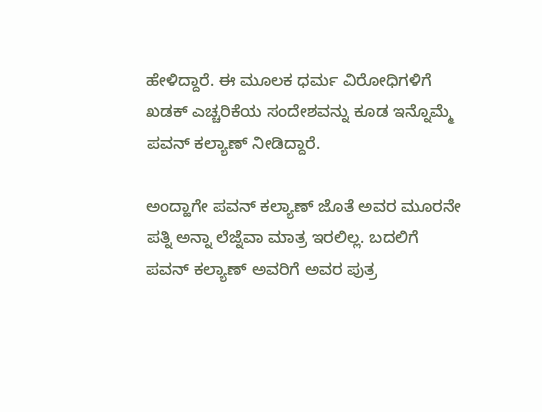ಹೇಳಿದ್ದಾರೆ. ಈ ಮೂಲಕ ಧರ್ಮ ವಿರೋಧಿಗಳಿಗೆ ಖಡಕ್ ಎಚ್ಚರಿಕೆಯ ಸಂದೇಶವನ್ನು ಕೂಡ ಇನ್ನೊಮ್ಮೆ ಪವನ್ ಕಲ್ಯಾಣ್ ನೀಡಿದ್ದಾರೆ.

ಅಂದ್ಹಾಗೇ ಪವನ್ ಕಲ್ಯಾಣ್ ಜೊತೆ ಅವರ ಮೂರನೇ ಪತ್ನಿ ಅನ್ನಾ ಲೆಜ್ನೆವಾ ಮಾತ್ರ ಇರಲಿಲ್ಲ. ಬದಲಿಗೆ ಪವನ್ ಕಲ್ಯಾಣ್ ಅವರಿಗೆ ಅವರ ಪುತ್ರ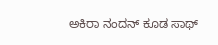ಅಕಿರಾ ನಂದನ್ ಕೂಡ ಸಾಥ್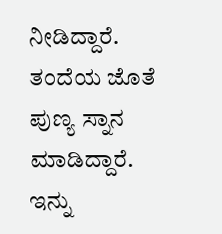ನೀಡಿದ್ದಾರೆ. ತಂದೆಯ ಜೊತೆ ಪುಣ್ಯ ಸ್ನಾನ ಮಾಡಿದ್ದಾರೆ. ಇನ್ನು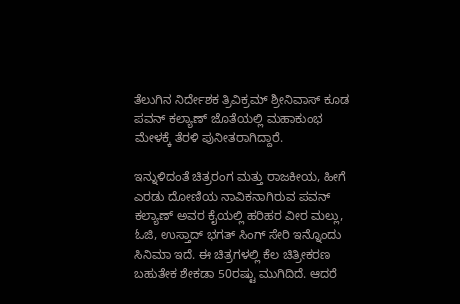ತೆಲುಗಿನ ನಿರ್ದೇಶಕ ತ್ರಿವಿಕ್ರಮ್ ಶ್ರೀನಿವಾಸ್ ಕೂಡ ಪವನ್ ಕಲ್ಯಾಣ್ ಜೊತೆಯಲ್ಲಿ ಮಹಾಕುಂಭ ಮೇಳಕ್ಕೆ ತೆರಳಿ ಪುನೀತರಾಗಿದ್ದಾರೆ.

ಇನ್ನುಳಿದಂತೆ ಚಿತ್ರರಂಗ ಮತ್ತು ರಾಜಕೀಯ, ಹೀಗೆ ಎರಡು ದೋಣಿಯ ನಾವಿಕನಾಗಿರುವ ಪವನ್ ಕಲ್ಯಾಣ್ ಅವರ ಕೈಯಲ್ಲಿ ಹರಿಹರ ವೀರ ಮಲ್ಲು, ಓಜಿ, ಉಸ್ತಾದ್ ಭಗತ್ ಸಿಂಗ್ ಸೇರಿ ಇನ್ನೊಂದು ಸಿನಿಮಾ ಇದೆ. ಈ ಚಿತ್ರಗಳಲ್ಲಿ ಕೆಲ ಚಿತ್ರೀಕರಣ ಬಹುತೇಕ ಶೇಕಡಾ 50ರಷ್ಟು ಮುಗಿದಿದೆ. ಆದರೆ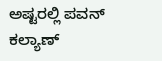ಅಷ್ಟರಲ್ಲಿ ಪವನ್ ಕಲ್ಯಾಣ್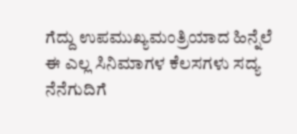ಗೆದ್ದು ಉಪಮುಖ್ಯಮಂತ್ರಿಯಾದ ಹಿನ್ನೆಲೆ ಈ ಎಲ್ಲ ಸಿನಿಮಾಗಳ ಕೆಲಸಗಳು ಸದ್ಯ ನೆನೆಗುದಿಗೆ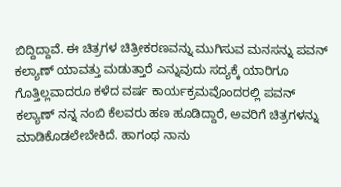ಬಿದ್ದಿದ್ದಾವೆ. ಈ ಚಿತ್ರಗಳ ಚಿತ್ರೀಕರಣವನ್ನು ಮುಗಿಸುವ ಮನಸನ್ನು ಪವನ್ ಕಲ್ಯಾಣ್ ಯಾವತ್ತು ಮಡುತ್ತಾರೆ ಎನ್ನುವುದು ಸದ್ಯಕ್ಕೆ ಯಾರಿಗೂ ಗೊತ್ತಿಲ್ಲವಾದರೂ ಕಳೆದ ವರ್ಷ ಕಾರ್ಯಕ್ರಮವೊಂದರಲ್ಲಿ ಪವನ್ ಕಲ್ಯಾಣ್ ನನ್ನ ನಂಬಿ ಕೆಲವರು ಹಣ ಹೂಡಿದ್ದಾರೆ, ಅವರಿಗೆ ಚಿತ್ರಗಳನ್ನು ಮಾಡಿಕೊಡಲೇಬೇಕಿದೆ. ಹಾಗಂಥ ನಾನು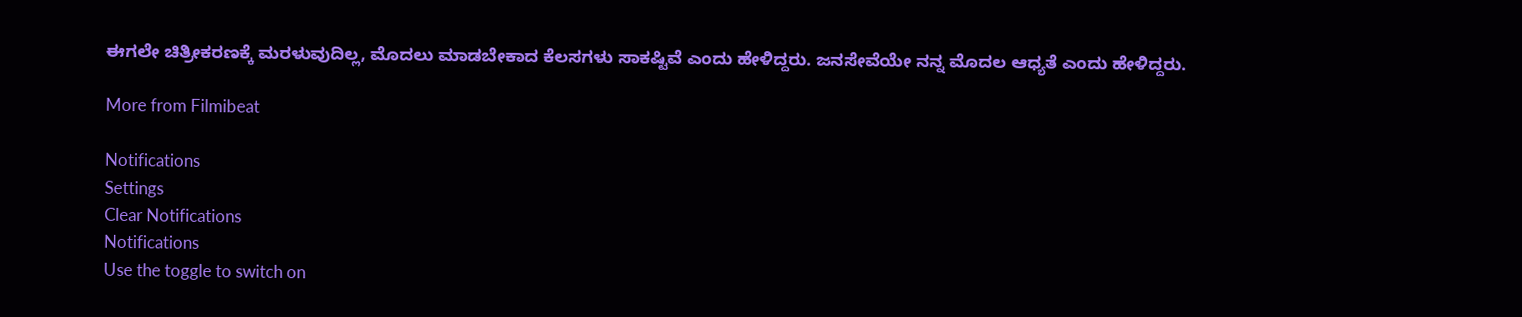ಈಗಲೇ ಚಿತ್ರೀಕರಣಕ್ಕೆ ಮರಳುವುದಿಲ್ಲ, ಮೊದಲು ಮಾಡಬೇಕಾದ ಕೆಲಸಗಳು ಸಾಕಷ್ಟಿವೆ ಎಂದು ಹೇಳಿದ್ದರು. ಜನಸೇವೆಯೇ ನನ್ನ ಮೊದಲ ಆಧ್ಯತೆ ಎಂದು ಹೇಳಿದ್ದರು.

More from Filmibeat

Notifications
Settings
Clear Notifications
Notifications
Use the toggle to switch on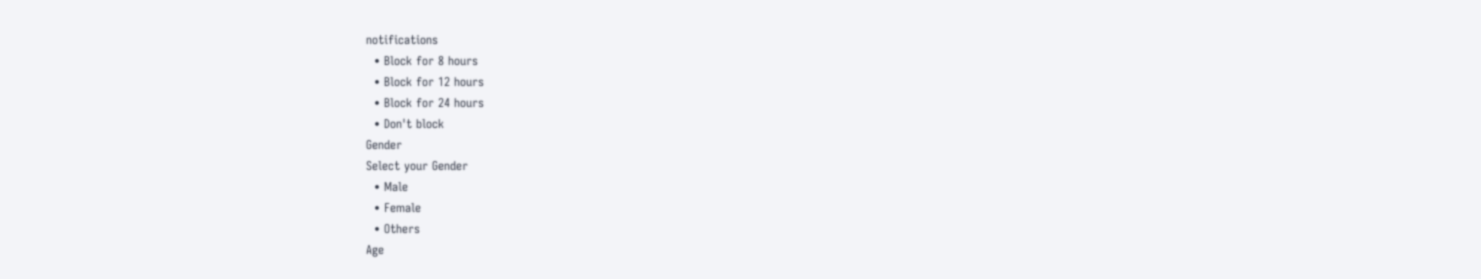notifications
  • Block for 8 hours
  • Block for 12 hours
  • Block for 24 hours
  • Don't block
Gender
Select your Gender
  • Male
  • Female
  • Others
Age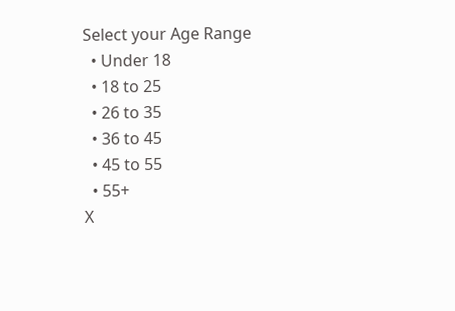Select your Age Range
  • Under 18
  • 18 to 25
  • 26 to 35
  • 36 to 45
  • 45 to 55
  • 55+
X